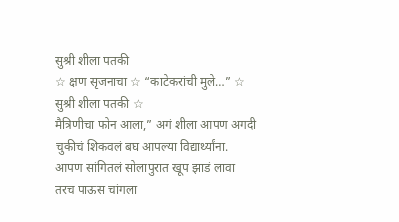सुश्री शीला पतकी
☆ क्षण सृजनाचा ☆ “काटेकरांची मुले…” ☆ सुश्री शीला पतकी ☆
मैत्रिणीचा फोन आला,” अगं शीला आपण अगदी चुकीचं शिकवलं बघ आपल्या विद्यार्थ्यांना. आपण सांगितलं सोलापुरात खूप झाडं लावा तरच पाऊस चांगला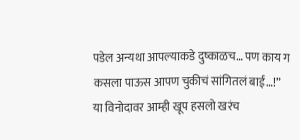पडेल अन्यथा आपल्याकडे दुष्काळच… पण काय ग कसला पाऊस आपण चुकीचं सांगितलं बाई…!” या विनोदावर आम्ही खूप हसलो खरंच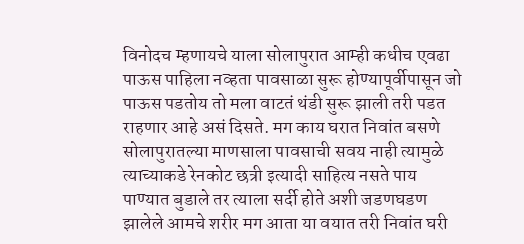विनोदच म्हणायचे याला सोलापुरात आम्ही कधीच एवढा पाऊस पाहिला नव्हता पावसाळा सुरू होण्यापूर्वीपासून जो पाऊस पडतोय तो मला वाटतं थंडी सुरू झाली तरी पडत राहणार आहे असं दिसते. मग काय घरात निवांत बसणे सोलापुरातल्या माणसाला पावसाची सवय नाही त्यामुळे त्याच्याकडे रेनकोट छत्री इत्यादी साहित्य नसते पाय पाण्यात बुडाले तर त्याला सर्दी होते अशी जडणघडण झालेले आमचे शरीर मग आता या वयात तरी निवांत घरी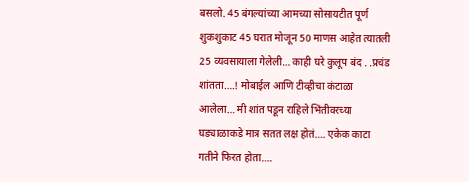बसलो. 45 बंगल्यांच्या आमच्या सोसायटीत पूर्ण शुकशुकाट 45 घरात मोजून 50 माणस आहेत त्यातली 25 व्यवसायाला गेलेली… काही घरे कुलूप बंद . .प्रचंड शांतता….! मोबाईल आणि टीव्हीचा कंटाळा आलेला… मी शांत पडून राहिले भिंतीवरच्या घड्याळाकडे मात्र सतत लक्ष होतं…. एकेक काटा गतीने फिरत होता….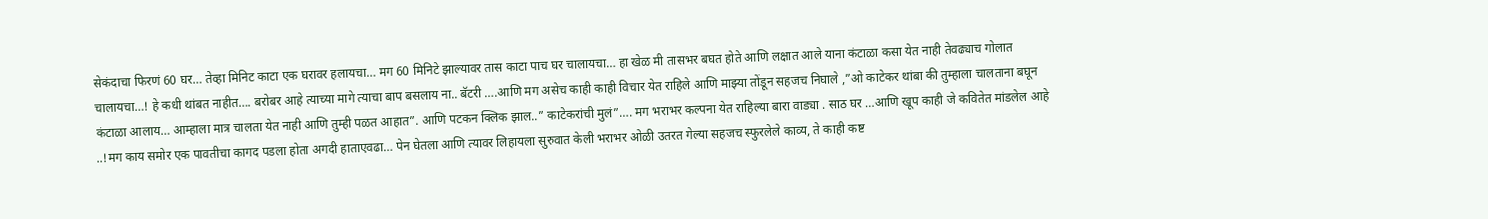सेकंदाचा फिरणं 60 घर… तेव्हा मिनिट काटा एक घरावर हलायचा… मग 60 मिनिटे झाल्यावर तास काटा पाच घर चालायचा… हा खेळ मी तासभर बघत होते आणि लक्षात आले याना कंटाळा कसा येत नाही तेवढ्याच गोलात चालायचा…! हे कधी थांबत नाहीत…. बरोबर आहे त्याच्या मागे त्याचा बाप बसलाय ना.. बॅटरी ….आणि मग असेच काही काही विचार येत राहिले आणि माझ्या तोंडून सहजच निघाले ,”ओ काटेकर थांबा की तुम्हाला चालताना बघून कंटाळा आलाय… आम्हाला मात्र चालता येत नाही आणि तुम्ही पळत आहात”. आणि पटकन क्लिक झाल..” काटेकरांची मुलं”…. मग भराभर कल्पना येत राहिल्या बारा वाड्या . साठ घर …आणि खूप काही जे कवितेत मांडलेल आहे ..!मग काय समोर एक पावतीचा कागद पडला होता अगदी हाताएवढा… पेन घेतला आणि त्यावर लिहायला सुरुवात केली भराभर ओळी उतरत गेल्या सहजच स्फुरलेले काव्य, ते काही कष्ट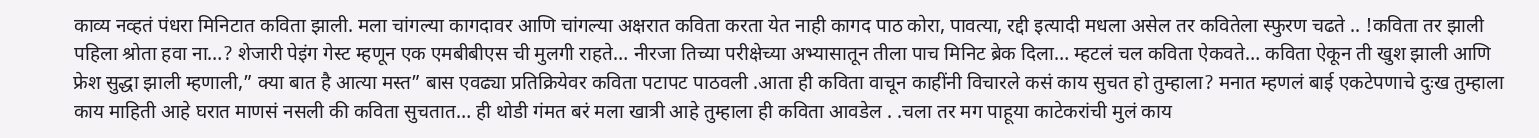काव्य नव्हतं पंधरा मिनिटात कविता झाली. मला चांगल्या कागदावर आणि चांगल्या अक्षरात कविता करता येत नाही कागद पाठ कोरा, पावत्या, रद्दी इत्यादी मधला असेल तर कवितेला स्फुरण चढते .. !कविता तर झाली पहिला श्रोता हवा ना…? शेजारी पेइंग गेस्ट म्हणून एक एमबीबीएस ची मुलगी राहते… नीरजा तिच्या परीक्षेच्या अभ्यासातून तीला पाच मिनिट ब्रेक दिला… म्हटलं चल कविता ऐकवते… कविता ऐकून ती खुश झाली आणि फ्रेश सुद्धा झाली म्हणाली,” क्या बात है आत्या मस्त” बास एवढ्या प्रतिक्रियेवर कविता पटापट पाठवली .आता ही कविता वाचून काहींनी विचारले कसं काय सुचत हो तुम्हाला? मनात म्हणलं बाई एकटेपणाचे दुःख तुम्हाला काय माहिती आहे घरात माणसं नसली की कविता सुचतात… ही थोडी गंमत बरं मला खात्री आहे तुम्हाला ही कविता आवडेल . .चला तर मग पाहूया काटेकरांची मुलं काय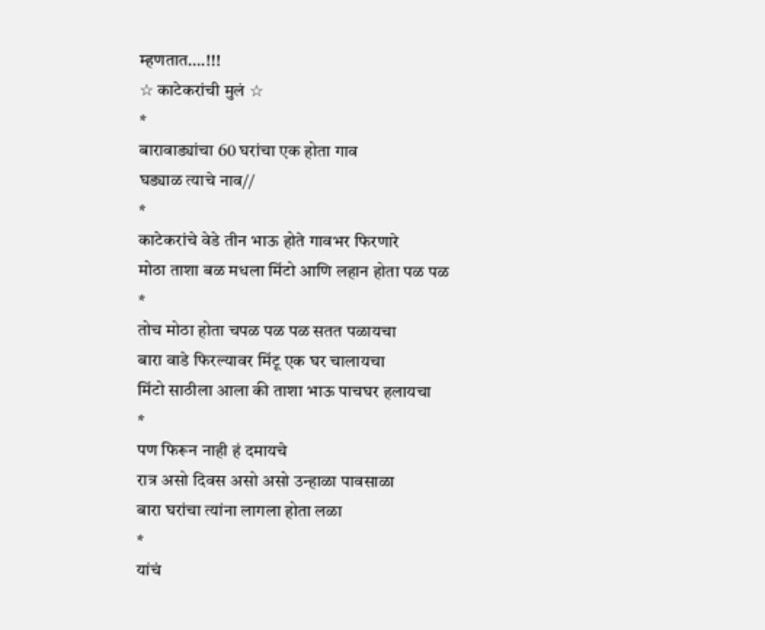म्हणतात….!!!
☆ काटेकरांची मुलं ☆
*
बारावाड्यांचा 60 घरांचा एक होता गाव
घड्याळ त्याचे नाव//
*
काटेकरांचे वेडे तीन भाऊ होते गावभर फिरणारे
मोठा ताशा बळ मधला मिंटो आणि लहान होता पळ पळ
*
तोच मोठा होता चपळ पळ पळ सतत पळायचा
बारा वाडे फिरल्यावर मिंटू एक घर चालायचा
मिंटो साठीला आला की ताशा भाऊ पाचघर हलायचा
*
पण फिरून नाही हं दमायचे
रात्र असो दिवस असो असो उन्हाळा पावसाळा
बारा घरांचा त्यांना लागला होता लळा
*
यांचं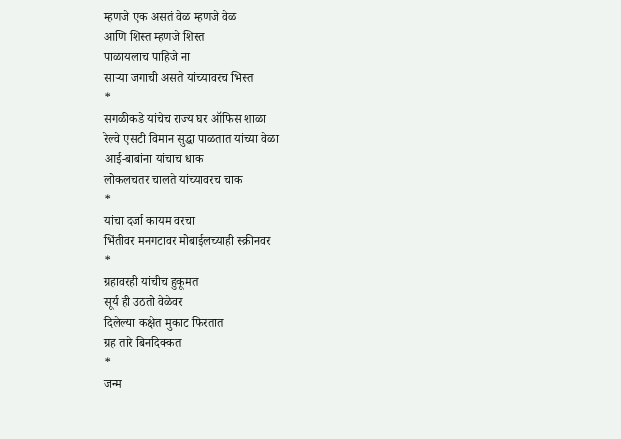म्हणजे एक असतं वेळ म्हणजे वेळ
आणि शिस्त म्हणजे शिस्त
पाळायलाच पाहिजे ना
साऱ्या जगाची असते यांच्यावरच भिस्त
*
सगळीकडे यांचेच राज्य घर ऑफिस शाळा
रेल्वे एसटी विमान सुद्धा पाळतात यांच्या वेळा
आई-बाबांना यांचाच धाक
लोकलचतर चालते यांच्यावरच चाक
*
यांचा दर्जा कायम वरचा
भिंतीवर मनगटावर मोबाईलच्याही स्क्रीनवर
*
ग्रहावरही यांचीच हुकूमत
सूर्य ही उठतो वेळेवर
दिलेल्या कक्षेत मुकाट फिरतात
ग्रह तारे बिनदिक्कत
*
जन्म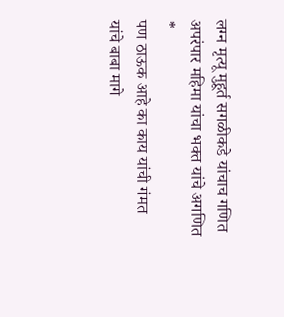लग्न मृत्यू मुहूर्त सगळीकडे यांचाच गणित
अपरंपार महिमा यांचा भक्त यांचे अगणित
*
पण ठाऊक आहे का काय यांची गंमत
यांचे बाबा मागे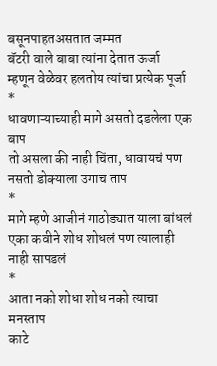बसूनपाहतअसतात जम्मत
बॅटरी वाले बाबा त्यांना देतात ऊर्जा
म्हणून वेळेवर हलतोय त्यांचा प्रत्येक पूर्जा
*
धावणाऱ्याच्याही मागे असतो दडलेला एक बाप
तो असला की नाही चिंता, धावायचं पण नसतो डोक्याला उगाच ताप
*
मागे म्हणे आजीनं गाठोड्यात याला बांधलं
एका कवीने शोध शोधलं पण त्यालाही नाही सापडलं
*
आता नको शोधा शोध नको त्याचा मनस्ताप
काटे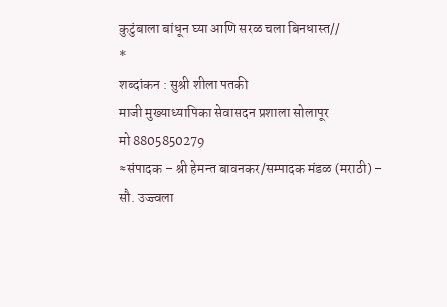कुटुंबाला बांधून घ्या आणि सरळ चला बिनधास्त//
*
शब्दांकन : सुश्री शीला पतकी
माजी मुख्याध्यापिका सेवासदन प्रशाला सोलापूर
मो 8805850279
≈संपादक – श्री हेमन्त बावनकर/सम्पादक मंडळ (मराठी) – सौ. उज्ज्वला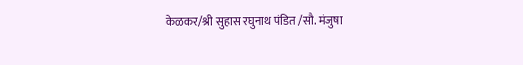केळकर/श्री सुहास रघुनाथ पंडित /सौ. मंजुषा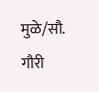मुळे/सौ. गौरी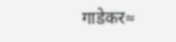गाडेकर≈